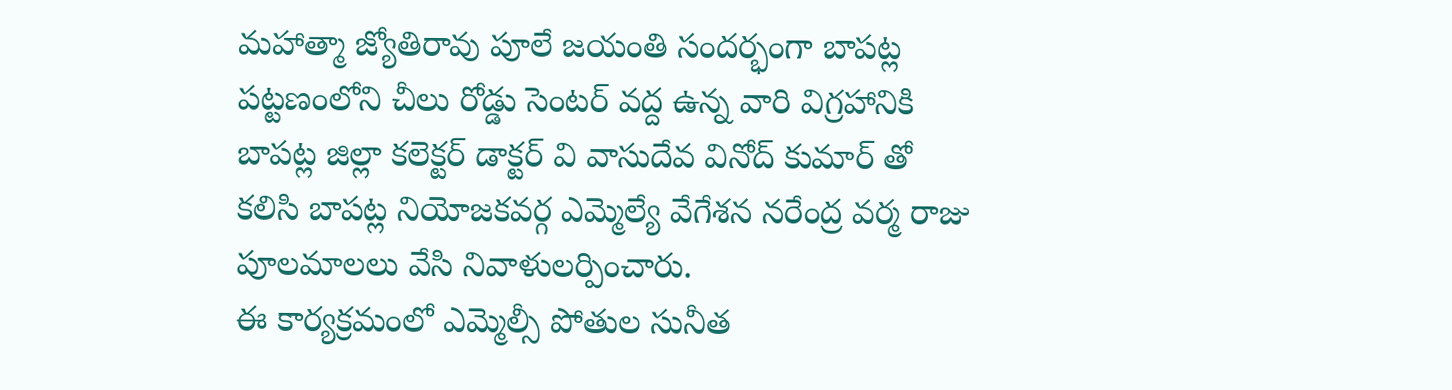మహాత్మా జ్యోతిరావు పూలే జయంతి సందర్భంగా బాపట్ల పట్టణంలోని చీలు రోడ్డు సెంటర్ వద్ద ఉన్న వారి విగ్రహానికి బాపట్ల జిల్లా కలెక్టర్ డాక్టర్ వి వాసుదేవ వినోద్ కుమార్ తో కలిసి బాపట్ల నియోజకవర్గ ఎమ్మెల్యే వేగేశన నరేంద్ర వర్మ రాజు పూలమాలలు వేసి నివాళులర్పించారు.
ఈ కార్యక్రమంలో ఎమ్మెల్సీ పోతుల సునీత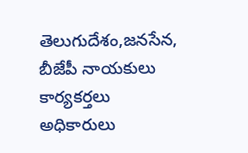తెలుగుదేశం,జనసేన, బీజేపీ నాయకులు కార్యకర్తలు అధికారులు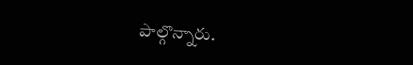పాల్గొన్నారు.